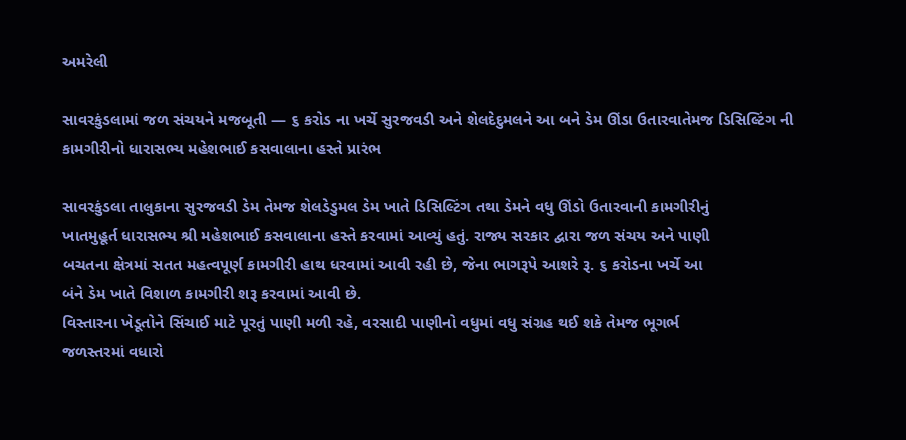અમરેલી

સાવરકુંડલામાં જળ સંચયને મજબૂતી — ૬ કરોડ ના ખર્ચે સુરજવડી અને શેલદેદુમલને આ બને ડેમ ઊંડા ઉતારવાતેમજ ડિસિલ્ટિંગ ની કામગીરીનો ધારાસભ્ય મહેશભાઈ કસવાલાના હસ્તે પ્રારંભ

સાવરકુંડલા તાલુકાના સુરજવડી ડેમ તેમજ શેલડેડુમલ ડેમ ખાતે ડિસિલ્ટિંગ તથા ડેમને વધુ ઊંડો ઉતારવાની કામગીરીનું
ખાતમુહૂર્ત ધારાસભ્ય શ્રી મહેશભાઈ કસવાલાના હસ્તે કરવામાં આવ્યું હતું. રાજ્ય સરકાર દ્વારા જળ સંચય અને પાણી
બચતના ક્ષેત્રમાં સતત મહત્વપૂર્ણ કામગીરી હાથ ધરવામાં આવી રહી છે, જેના ભાગરૂપે આશરે રૂ. ૬ કરોડના ખર્ચે આ
બંને ડેમ ખાતે વિશાળ કામગીરી શરૂ કરવામાં આવી છે.
વિસ્તારના ખેડૂતોને સિંચાઈ માટે પૂરતું પાણી મળી રહે, વરસાદી પાણીનો વધુમાં વધુ સંગ્રહ થઈ શકે તેમજ ભૂગર્ભ
જળસ્તરમાં વધારો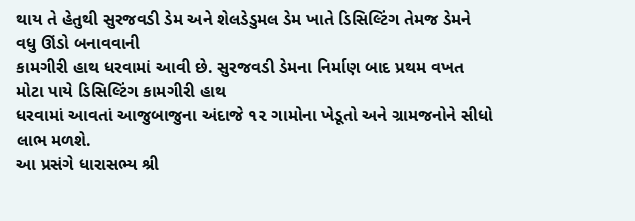થાય તે હેતુથી સુરજવડી ડેમ અને શેલડેડુમલ ડેમ ખાતે ડિસિલ્ટિંગ તેમજ ડેમને વધુ ઊંડો બનાવવાની
કામગીરી હાથ ધરવામાં આવી છે. સુરજવડી ડેમના નિર્માણ બાદ પ્રથમ વખત મોટા પાયે ડિસિલ્ટિંગ કામગીરી હાથ
ધરવામાં આવતાં આજુબાજુના અંદાજે ૧૨ ગામોના ખેડૂતો અને ગ્રામજનોને સીધો લાભ મળશે.
આ પ્રસંગે ધારાસભ્ય શ્રી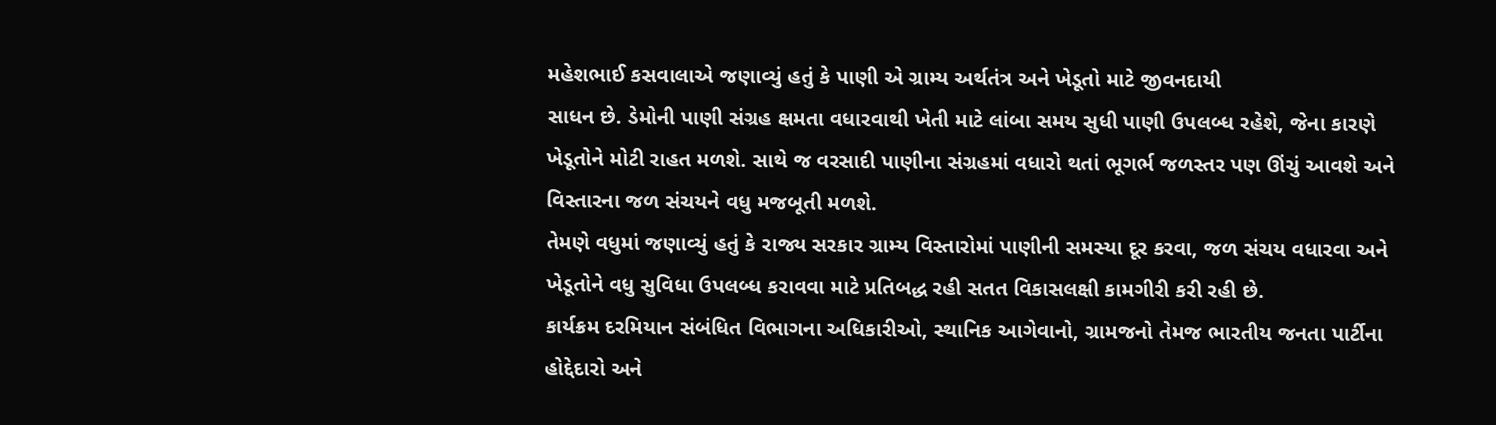મહેશભાઈ કસવાલાએ જણાવ્યું હતું કે પાણી એ ગ્રામ્ય અર્થતંત્ર અને ખેડૂતો માટે જીવનદાયી
સાધન છે. ડેમોની પાણી સંગ્રહ ક્ષમતા વધારવાથી ખેતી માટે લાંબા સમય સુધી પાણી ઉપલબ્ધ રહેશે, જેના કારણે
ખેડૂતોને મોટી રાહત મળશે. સાથે જ વરસાદી પાણીના સંગ્રહમાં વધારો થતાં ભૂગર્ભ જળસ્તર પણ ઊંચું આવશે અને
વિસ્તારના જળ સંચયને વધુ મજબૂતી મળશે.
તેમણે વધુમાં જણાવ્યું હતું કે રાજ્ય સરકાર ગ્રામ્ય વિસ્તારોમાં પાણીની સમસ્યા દૂર કરવા, જળ સંચય વધારવા અને
ખેડૂતોને વધુ સુવિધા ઉપલબ્ધ કરાવવા માટે પ્રતિબદ્ધ રહી સતત વિકાસલક્ષી કામગીરી કરી રહી છે.
કાર્યક્રમ દરમિયાન સંબંધિત વિભાગના અધિકારીઓ, સ્થાનિક આગેવાનો, ગ્રામજનો તેમજ ભારતીય જનતા પાર્ટીના
હોદ્દેદારો અને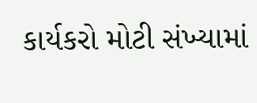કાર્યકરો મોટી સંખ્યામાં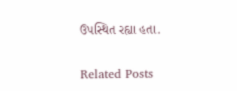ઉપસ્થિત રહ્યા હતા.

Related Posts